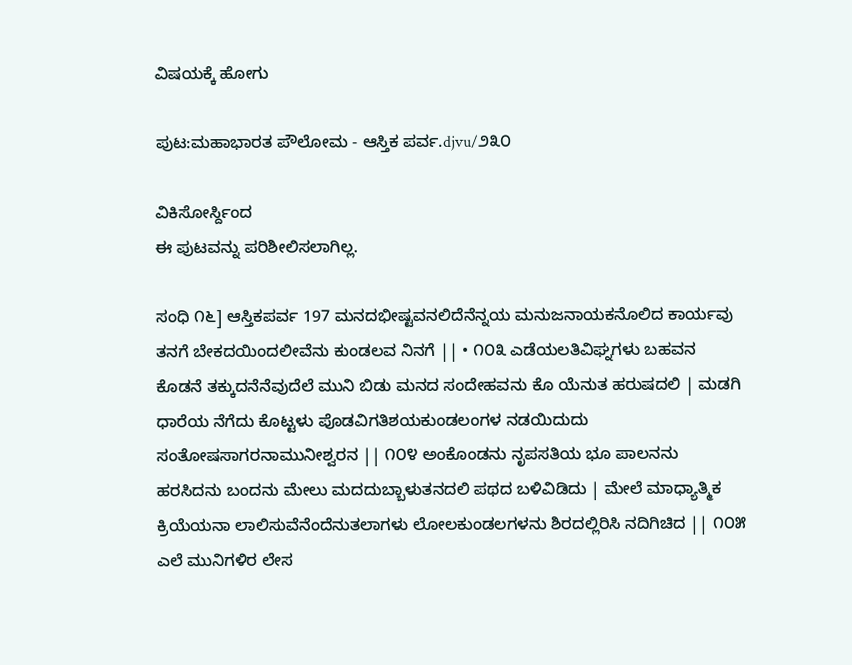ವಿಷಯಕ್ಕೆ ಹೋಗು

ಪುಟ:ಮಹಾಭಾರತ ಪೌಲೋಮ - ಆಸ್ತಿಕ ಪರ್ವ.djvu/೨೩೦

ವಿಕಿಸೋರ್ಸ್ದಿಂದ
ಈ ಪುಟವನ್ನು ಪರಿಶೀಲಿಸಲಾಗಿಲ್ಲ.

ಸಂಧಿ ೧೬] ಆಸ್ತಿಕಪರ್ವ 197 ಮನದಭೀಷ್ಟವನಲಿದೆನೆನ್ನಯ ಮನುಜನಾಯಕನೊಲಿದ ಕಾರ್ಯವು ತನಗೆ ಬೇಕದಯಿಂದಲೀವೆನು ಕುಂಡಲವ ನಿನಗೆ || • ೧೦೩ ಎಡೆಯಲತಿವಿಘ್ನಗಳು ಬಹವನ ಕೊಡನೆ ತಕ್ಕುದನೆನೆವುದೆಲೆ ಮುನಿ ಬಿಡು ಮನದ ಸಂದೇಹವನು ಕೊ ಯೆನುತ ಹರುಷದಲಿ | ಮಡಗಿ ಧಾರೆಯ ನೆಗೆದು ಕೊಟ್ಟಳು ಪೊಡವಿಗತಿಶಯಕುಂಡಲಂಗಳ ನಡಯಿದುದು ಸಂತೋಷಸಾಗರನಾಮುನೀಶ್ವರನ || ೧೦೪ ಅಂಕೊಂಡನು ನೃಪಸತಿಯ ಭೂ ಪಾಲನನು ಹರಸಿದನು ಬಂದನು ಮೇಲು ಮದದುಬ್ಬಾಳುತನದಲಿ ಪಥದ ಬಳಿವಿಡಿದು | ಮೇಲೆ ಮಾಧ್ಯಾತ್ಮಿಕ ಕ್ರಿಯೆಯನಾ ಲಾಲಿಸುವೆನೆಂದೆನುತಲಾಗಳು ಲೋಲಕುಂಡಲಗಳನು ಶಿರದಲ್ಲಿರಿಸಿ ನದಿಗಿಚಿದ || ೧೦೫ ಎಲೆ ಮುನಿಗಳಿರ ಲೇಸ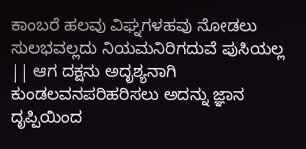ಕಾಂಬರೆ ಹಲವು ವಿಘ್ನಗಳಹವು ನೋಡಲು ಸುಲಭವಲ್ಲದು ನಿಯಮನಿರಿಗದುವೆ ಪುಸಿಯಲ್ಲ || ಆಗ ದಕ್ಷನು ಅದೃಶ್ಯನಾಗಿ ಕುಂಡಲವನಪರಿಹರಿಸಲು ಅದನ್ನು ಜ್ಞಾನ ದೃಪ್ಪಿಯಿಂದ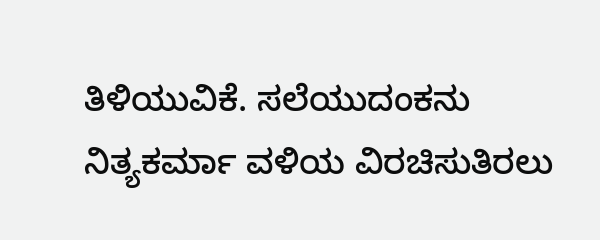ತಿಳಿಯುವಿಕೆ. ಸಲೆಯುದಂಕನು ನಿತ್ಯಕರ್ಮಾ ವಳಿಯ ವಿರಚಿಸುತಿರಲು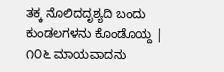ತಕ್ಕ ನೊಲಿದದೃಶ್ಯದಿ ಬಂದು ಕುಂಡಲಗಳನು ಕೊಂಡೊಯ್ದ | ೧೦೬ ಮಾಯವಾದನು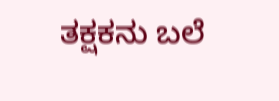ತಕ್ಷಕನು ಬಲೆ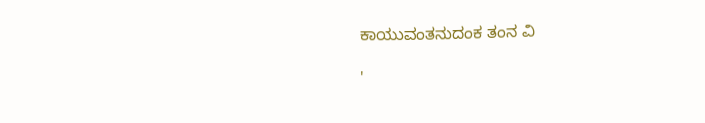ಕಾಯುವಂತನುದಂಕ ತಂನ ವಿ

'